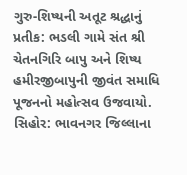ગુરુ-શિષ્યની અતૂટ શ્રદ્ધાનું પ્રતીક: ભડલી ગામે સંત શ્રી ચેતનગિરિ બાપુ અને શિષ્ય હમીરજીબાપુની જીવંત સમાધિ પૂજનનો મહોત્સવ ઉજવાયો.
સિહોર: ભાવનગર જિલ્લાના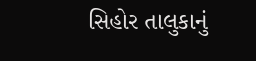સિહોર તાલુકાનું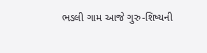ભડલી ગામ આજે ગુરુ-શિષ્યની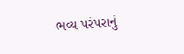ભવ્ય પરંપરાનું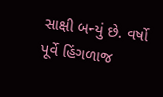સાક્ષી બન્યું છે. વર્ષો પૂર્વે હિંગળાજ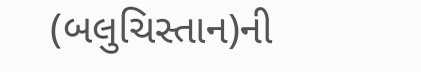(બલુચિસ્તાન)ની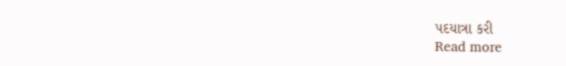પદયાત્રા કરી
Read more